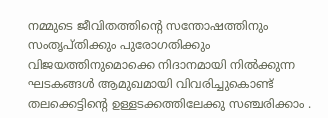നമ്മുടെ ജീവിതത്തിന്റെ സന്തോഷത്തിനും സംതൃപ്തിക്കും പുരോഗതിക്കും വിജയത്തിനുമൊക്കെ നിദാനമായി നിൽക്കുന്ന ഘടകങ്ങൾ ആമുഖമായി വിവരിച്ചുകൊണ്ട് തലക്കെട്ടിന്റെ ഉള്ളടക്കത്തിലേക്കു സഞ്ചരിക്കാം .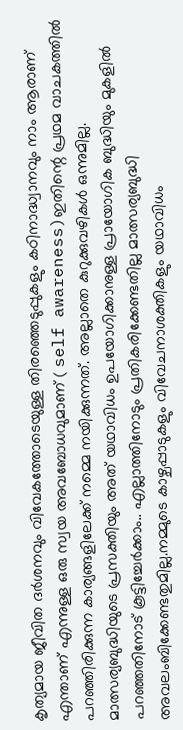കൃത്യമായ ജീവിത ദർശനവും വിവേകത്തോടെയുള്ള തിരഞ്ഞെടുപ്പുകളും കഠിനാദ്ധ്വാനവും നാം ആരാണ് എന്താണ് എന്നുള്ള ഒരു സ്വയ അവബോധവുമാണ് ( self awareness)ഇതിന്റെ പ്രഥമ വാചകത്തിൽ പറഞ്ഞിരിക്കുന്ന കാര്യങ്ങളിലേക്ക് നമ്മെ നയിക്കുന്നത്. അല്ലാതെ കുറുക്കുവഴികൾ ഒന്നുമില്ല. മാത്സര്യബുദ്ധിയുടെ പ്രസക്തിയും അത് യഥാവിധം ഉപയോഗിക്കാനുള്ള പ്രായോഗിക ബുദ്ധിയും മുകളിൽ പറഞ്ഞതിനോട് കൂട്ടിച്ചേർക്കാം.. എല്ലാത്തിനോടും പ്രതികരിക്കേണ്ടതില്ല മാത്സര്യബുദ്ധി അവലംബിക്കേണ്ടതുമില്ല.നമ്മുടെ കാഴ്ചപ്പാടുകളും വിവേചനാശക്തികളും യഥാവിധം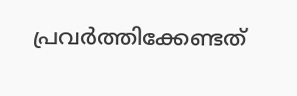പ്രവർത്തിക്കേണ്ടത്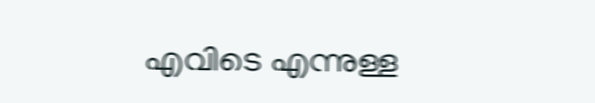എവിടെ എന്നുള്ള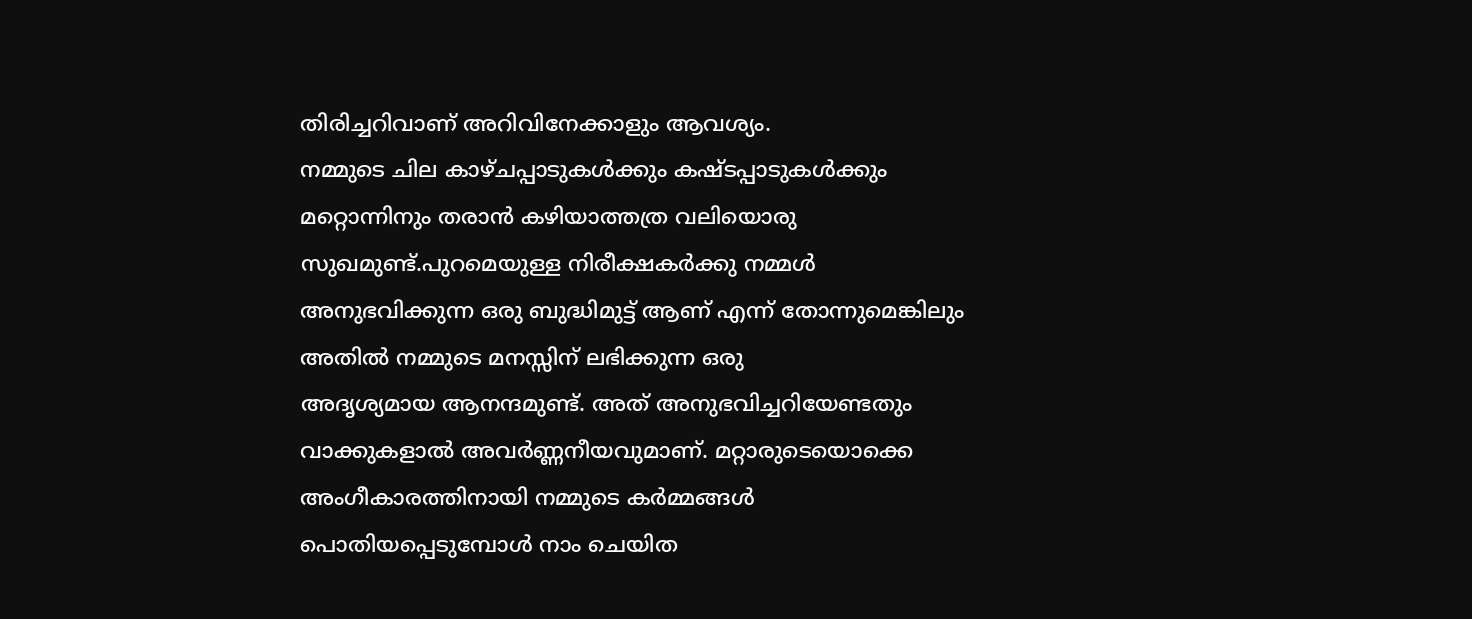തിരിച്ചറിവാണ് അറിവിനേക്കാളും ആവശ്യം.
നമ്മുടെ ചില കാഴ്ചപ്പാടുകൾക്കും കഷ്ടപ്പാടുകൾക്കും മറ്റൊന്നിനും തരാൻ കഴിയാത്തത്ര വലിയൊരു സുഖമുണ്ട്.പുറമെയുള്ള നിരീക്ഷകർക്കു നമ്മൾ അനുഭവിക്കുന്ന ഒരു ബുദ്ധിമുട്ട് ആണ് എന്ന് തോന്നുമെങ്കിലും അതിൽ നമ്മുടെ മനസ്സിന് ലഭിക്കുന്ന ഒരു
അദൃശ്യമായ ആനന്ദമുണ്ട്. അത് അനുഭവിച്ചറിയേണ്ടതും വാക്കുകളാൽ അവർണ്ണനീയവുമാണ്. മറ്റാരുടെയൊക്കെ അംഗീകാരത്തിനായി നമ്മുടെ കർമ്മങ്ങൾ പൊതിയപ്പെടുമ്പോൾ നാം ചെയിത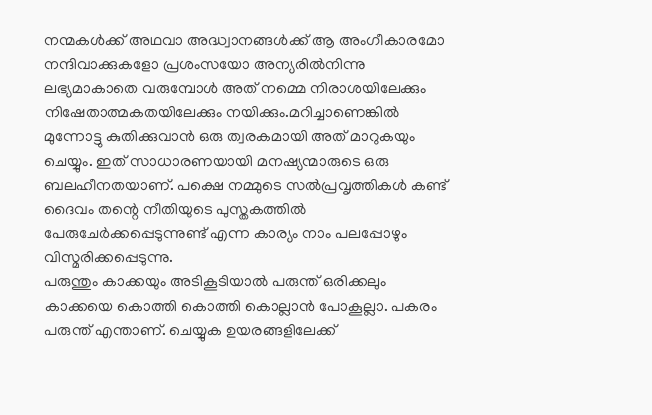നന്മകൾക്ക് അഥവാ അദ്ധ്വാനങ്ങൾക്ക് ആ അംഗീകാരമോ നന്ദിവാക്കുകളോ പ്രശംസയോ അന്യരിൽനിന്നു ലഭ്യമാകാതെ വരുമ്പോൾ അത് നമ്മെ നിരാശയിലേക്കും
നിഷേതാത്മകതയിലേക്കും നയിക്കും.മറിച്ചാണെങ്കിൽ മുന്നോട്ടു കുതിക്കുവാൻ ഒരു ത്വരകമായി അത് മാറുകയും ചെയ്യും. ഇത് സാധാരണയായി മനഷ്യന്മാരുടെ ഒരു ബലഹീനതയാണ്. പക്ഷെ നമ്മുടെ സൽപ്രവൃത്തികൾ കണ്ട് ദൈവം തന്റെ നീതിയുടെ പുസ്തകത്തിൽ പേരുചേർക്കപ്പെടുന്നുണ്ട് എന്ന കാര്യം നാം പലപ്പോഴും വിസ്മരിക്കപ്പെടുന്നു.
പരുന്തും കാക്കയും അടികൂടിയാൽ പരുന്ത് ഒരിക്കലും കാക്കയെ കൊത്തി കൊത്തി കൊല്ലാൻ പോകൂല്ലാ. പകരം പരുന്ത് എന്താണ്. ചെയ്യുക ഉയരങ്ങളിലേക്ക്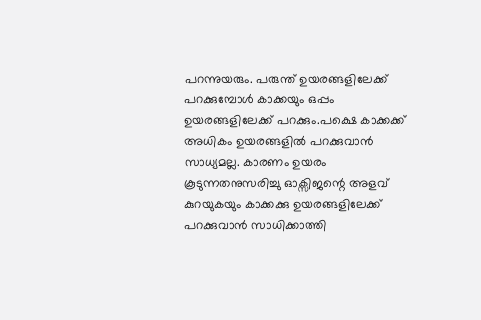പറന്നുയരും. പരുന്ത് ഉയരങ്ങളിലേക്ക് പറക്കുമ്പോൾ കാക്കയും ഒപ്പം ഉയരങ്ങളിലേക്ക് പറക്കും.പക്ഷെ കാക്കക്ക് അധികം ഉയരങ്ങളിൽ പറക്കുവാൻ സാധ്യമല്ല. കാരണം ഉയരം കൂടുന്നതനുസരിച്ചു ഓക്സിജന്റെ അളവ് കുറയുകയും കാക്കക്കു ഉയരങ്ങളിലേക്ക് പറക്കുവാൻ സാധിക്കാത്തി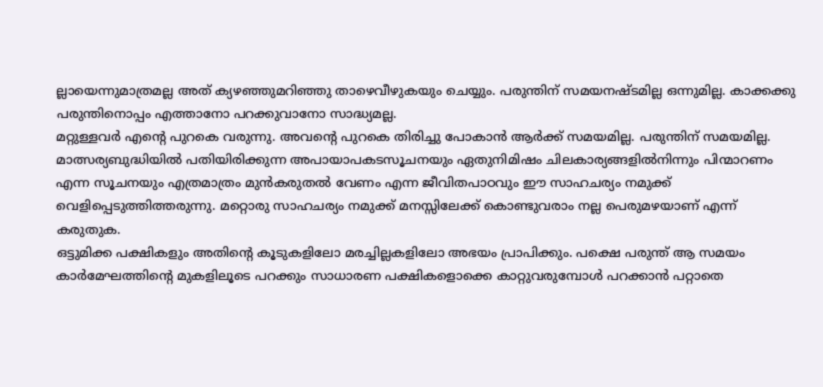ല്ലായെന്നുമാത്രമല്ല അത് ക്യഴഞ്ഞുമറിഞ്ഞു താഴെവീഴുകയും ചെയ്യും. പരുന്തിന് സമയനഷ്ടമില്ല ഒന്നുമില്ല. കാക്കക്കു പരുന്തിനൊപ്പം എത്താനോ പറക്കുവാനോ സാദ്ധ്യമല്ല.
മറ്റുള്ളവർ എന്റെ പുറകെ വരുന്നു. അവന്റെ പുറകെ തിരിച്ചു പോകാൻ ആർക്ക് സമയമില്ല. പരുന്തിന് സമയമില്ല.
മാത്സര്യബുദ്ധിയിൽ പതിയിരിക്കുന്ന അപായാപകടസൂചനയും ഏതുനിമിഷം ചിലകാര്യങ്ങളിൽനിന്നും പിന്മാറണം എന്ന സൂചനയും എത്രമാത്രം മുൻകരുതൽ വേണം എന്ന ജീവിതപാഠവും ഈ സാഹചര്യം നമുക്ക് വെളിപ്പെടുത്തിത്തരുന്നു. മറ്റൊരു സാഹചര്യം നമുക്ക് മനസ്സിലേക്ക് കൊണ്ടുവരാം നല്ല പെരുമഴയാണ് എന്ന് കരുതുക.
ഒട്ടുമിക്ക പക്ഷികളും അതിന്റെ കൂടുകളിലോ മരച്ചില്ലകളിലോ അഭയം പ്രാപിക്കും. പക്ഷെ പരുന്ത് ആ സമയം കാർമേഘത്തിന്റെ മുകളിലൂടെ പറക്കും സാധാരണ പക്ഷികളൊക്കെ കാറ്റുവരുമ്പോൾ പറക്കാൻ പറ്റാതെ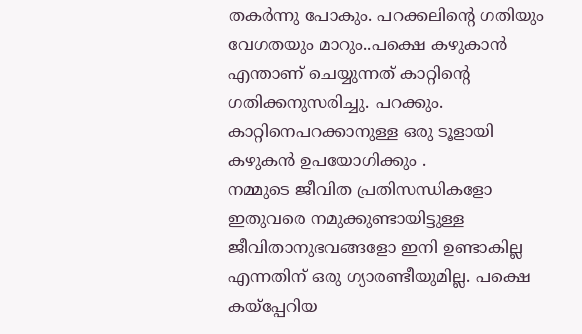തകർന്നു പോകും. പറക്കലിന്റെ ഗതിയും വേഗതയും മാറും..പക്ഷെ കഴുകാൻ എന്താണ് ചെയ്യുന്നത് കാറ്റിന്റെ ഗതിക്കനുസരിച്ചു. പറക്കും. കാറ്റിനെപറക്കാനുള്ള ഒരു ടൂളായി കഴുകൻ ഉപയോഗിക്കും .
നമ്മുടെ ജീവിത പ്രതിസന്ധികളോ ഇതുവരെ നമുക്കുണ്ടായിട്ടുള്ള ജീവിതാനുഭവങ്ങളോ ഇനി ഉണ്ടാകില്ല എന്നതിന് ഒരു ഗ്യാരണ്ടീയുമില്ല. പക്ഷെ കയ്പ്പേറിയ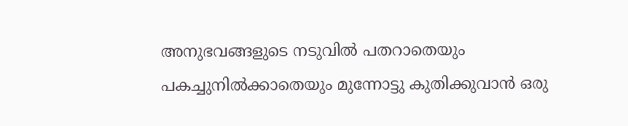അനുഭവങ്ങളുടെ നടുവിൽ പതറാതെയും പകച്ചുനിൽക്കാതെയും മുന്നോട്ടു കുതിക്കുവാൻ ഒരു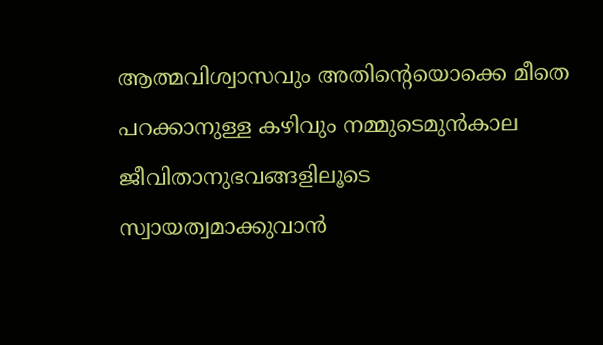ആത്മവിശ്വാസവും അതിന്റെയൊക്കെ മീതെ പറക്കാനുള്ള കഴിവും നമ്മുടെമുൻകാല ജീവിതാനുഭവങ്ങളിലൂടെ
സ്വായത്വമാക്കുവാൻ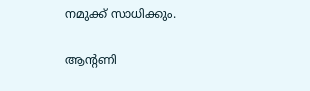നമുക്ക് സാധിക്കും.

ആന്റണി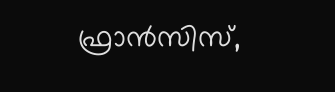ഫ്രാൻസിസ്,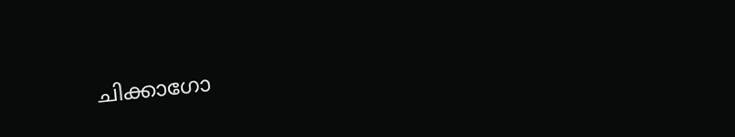ചിക്കാഗോ